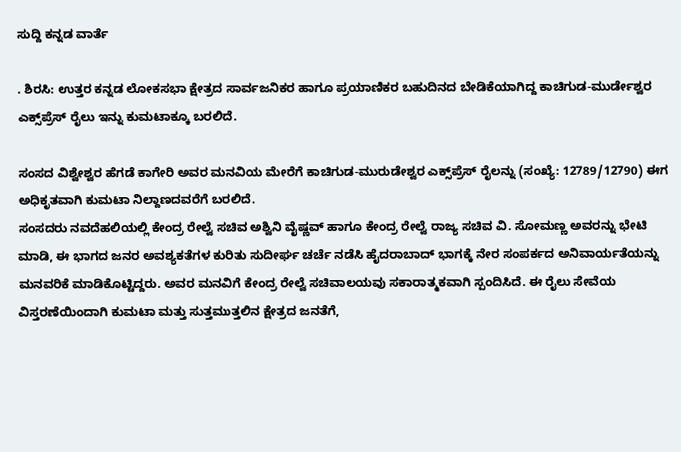ಸುದ್ದಿ ಕನ್ನಡ ವಾರ್ತೆ

. ಶಿರಸಿ: ಉತ್ತರ ಕನ್ನಡ ಲೋಕಸಭಾ ಕ್ಷೇತ್ರದ ಸಾರ್ವಜನಿಕರ ಹಾಗೂ ಪ್ರಯಾಣಿಕರ ಬಹುದಿನದ ಬೇಡಿಕೆಯಾಗಿದ್ದ ಕಾಚಿಗುಡ-ಮುರ್ಡೇಶ್ವರ ಎಕ್ಸ್‌ಪ್ರೆಸ್ ರೈಲು ಇನ್ನು ಕುಮಟಾಕ್ಕೂ ಬರಲಿದೆ.

ಸಂಸದ ವಿಶ್ವೇಶ್ವರ ಹೆಗಡೆ ಕಾಗೇರಿ ಅವರ ಮನವಿಯ ಮೇರೆಗೆ ಕಾಚಿಗುಡ-ಮುರುಡೇಶ್ವರ ಎಕ್ಸ್‌ಪ್ರೆಸ್ ರೈಲನ್ನು (ಸಂಖ್ಯೆ: 12789/12790) ಈಗ ಅಧಿಕೃತವಾಗಿ ಕುಮಟಾ ನಿಲ್ದಾಣದವರೆಗೆ ಬರಲಿದೆ.
ಸಂಸದರು ನವದೆಹಲಿಯಲ್ಲಿ ಕೇಂದ್ರ ರೇಲ್ವೆ ಸಚಿವ ಅಶ್ವಿನಿ ವೈಷ್ಣವ್ ಹಾಗೂ ಕೇಂದ್ರ ರೇಲ್ವೆ ರಾಜ್ಯ ಸಚಿವ ವಿ. ಸೋಮಣ್ಣ ಅವರನ್ನು ಭೇಟಿ ಮಾಡಿ, ಈ ಭಾಗದ ಜನರ ಅವಶ್ಯಕತೆಗಳ ಕುರಿತು ಸುದೀರ್ಘ ಚರ್ಚೆ ನಡೆಸಿ ಹೈದರಾಬಾದ್ ಭಾಗಕ್ಕೆ ನೇರ ಸಂಪರ್ಕದ ಅನಿವಾರ್ಯತೆಯನ್ನು ಮನವರಿಕೆ ಮಾಡಿಕೊಟ್ಟಿದ್ದರು. ಅವರ ಮನವಿಗೆ ಕೇಂದ್ರ ರೇಲ್ವೆ ಸಚಿವಾಲಯವು ಸಕಾರಾತ್ಮಕವಾಗಿ ಸ್ಪಂದಿಸಿದೆ. ಈ ರೈಲು ಸೇವೆಯ ವಿಸ್ತರಣೆಯಿಂದಾಗಿ ಕುಮಟಾ ಮತ್ತು ಸುತ್ತಮುತ್ತಲಿನ ಕ್ಷೇತ್ರದ ಜನತೆಗೆ,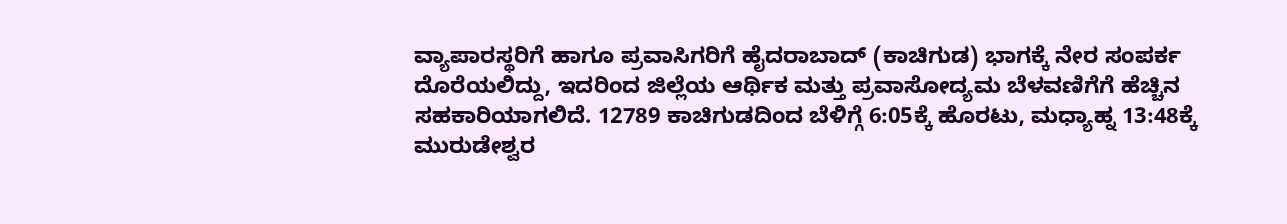ವ್ಯಾಪಾರಸ್ಥರಿಗೆ ಹಾಗೂ ಪ್ರವಾಸಿಗರಿಗೆ ಹೈದರಾಬಾದ್ (ಕಾಚಿಗುಡ) ಭಾಗಕ್ಕೆ ನೇರ ಸಂಪರ್ಕ ದೊರೆಯಲಿದ್ದು, ಇದರಿಂದ ಜಿಲ್ಲೆಯ ಆರ್ಥಿಕ ಮತ್ತು ಪ್ರವಾಸೋದ್ಯಮ ಬೆಳವಣಿಗೆಗೆ ಹೆಚ್ಚಿನ ಸಹಕಾರಿಯಾಗಲಿದೆ. 12789 ಕಾಚಿಗುಡದಿಂದ ಬೆಳಿಗ್ಗೆ 6:05ಕ್ಕೆ ಹೊರಟು, ಮಧ್ಯಾಹ್ನ 13:48ಕ್ಕೆ ಮುರುಡೇಶ್ವರ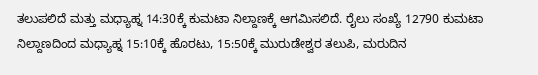ತಲುಪಲಿದೆ ಮತ್ತು ಮಧ್ಯಾಹ್ನ 14:30ಕ್ಕೆ ಕುಮಟಾ ನಿಲ್ದಾಣಕ್ಕೆ ಆಗಮಿಸಲಿದೆ. ರೈಲು ಸಂಖ್ಯೆ 12790 ಕುಮಟಾ ನಿಲ್ದಾಣದಿಂದ ಮಧ್ಯಾಹ್ನ 15:10ಕ್ಕೆ ಹೊರಟು, 15:50ಕ್ಕೆ ಮುರುಡೇಶ್ವರ ತಲುಪಿ, ಮರುದಿನ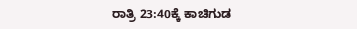ರಾತ್ರಿ 23:40ಕ್ಕೆ ಕಾಚಿಗುಡ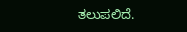ತಲುಪಲಿದೆ.